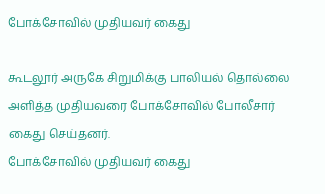போக்சோவில் முதியவர் கைது

கூடலூர் அருகே சிறுமிக்கு பாலியல் தொல்லை அளித்த முதியவரை போக்சோவில் போலீசார் கைது செய்தனர்.
போக்சோவில் முதியவர் கைது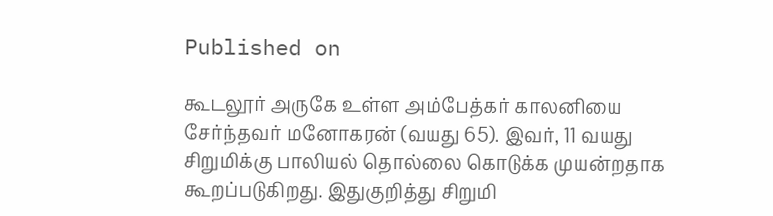Published on

கூடலூர் அருகே உள்ள அம்பேத்கர் காலனியை சேர்ந்தவர் மனோகரன் (வயது 65). இவர், 11 வயது சிறுமிக்கு பாலியல் தொல்லை கொடுக்க முயன்றதாக கூறப்படுகிறது. இதுகுறித்து சிறுமி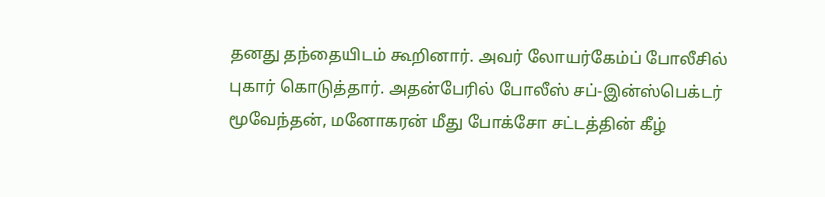தனது தந்தையிடம் கூறினார். அவர் லோயர்கேம்ப் போலீசில் புகார் கொடுத்தார். அதன்பேரில் போலீஸ் சப்-இன்ஸ்பெக்டர் மூவேந்தன், மனோகரன் மீது போக்சோ சட்டத்தின் கீழ்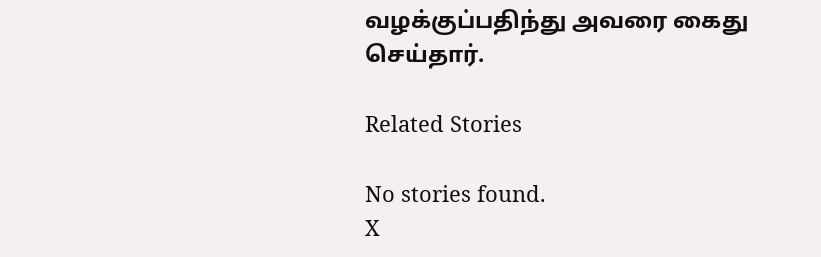வழக்குப்பதிந்து அவரை கைது செய்தார்.

Related Stories

No stories found.
X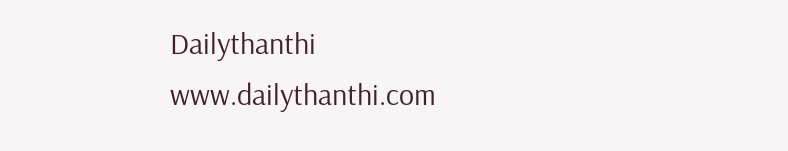Dailythanthi
www.dailythanthi.com